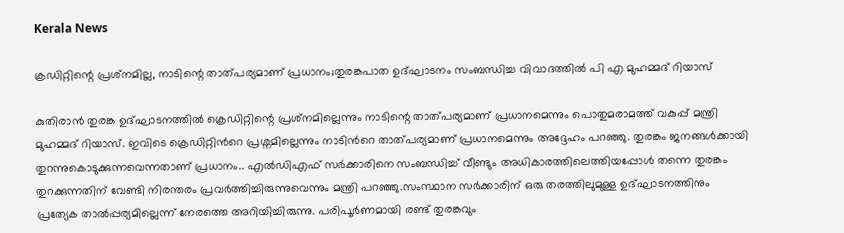Kerala News

ക്രഡിറ്റിന്റെ പ്രശ്‌നമില്ല, നാടിന്റെ താത്പര്യമാണ് പ്രധാനം;തുരങ്കപാത ഉദ്ഘാടനം സംബന്ധിച്ച വിവാദത്തിൽ പി എ മുഹമ്മദ് റിയാസ്

കുതിരാൻ തുരങ്ക ഉദ്ഘാടനത്തില്‍ ക്രെഡിറ്റിന്റെ പ്രശ്‌നമില്ലെന്നും നാടിന്റെ താത്പര്യമാണ് പ്രധാനമെന്നും പൊതുമരാമത്ത് വകുപ്പ് മന്ത്രി മുഹമ്മദ് റിയാസ്. ഇവിടെ ക്രെഡിറ്റിൻറെ പ്രശ്നമില്ലെന്നും നാടിൻറെ താത്പര്യമാണ് പ്രധാനമെന്നും അദ്ദേഹം പറഞ്ഞു. തുരങ്കം ജനങ്ങള്‍ക്കായി തുറന്നുകൊടുക്കുന്നവെന്നതാണ് പ്രധാനം.. എല്‍ഡിഎഫ് സര്‍ക്കാരിനെ സംബന്ധിച്ച് വീണ്ടും അധികാരത്തിലെത്തിയപ്പോള്‍ തന്നെ തുരങ്കം തുറക്കുന്നതിന് വേണ്ടി നിരന്തരം പ്രവര്‍ത്തിച്ചിരുന്നുവെന്നും മന്ത്രി പറഞ്ഞു.സംസ്ഥാന സർക്കാരിന് ഒരു തരത്തിലുമുള്ള ഉദ്ഘാടനത്തിനും പ്രത്യേക താൽപ്പര്യമില്ലെന്ന് നേരത്തെ അറിയിച്ചിരുന്നു. പരിപൂർണമായി രണ്ട് തുരങ്കവും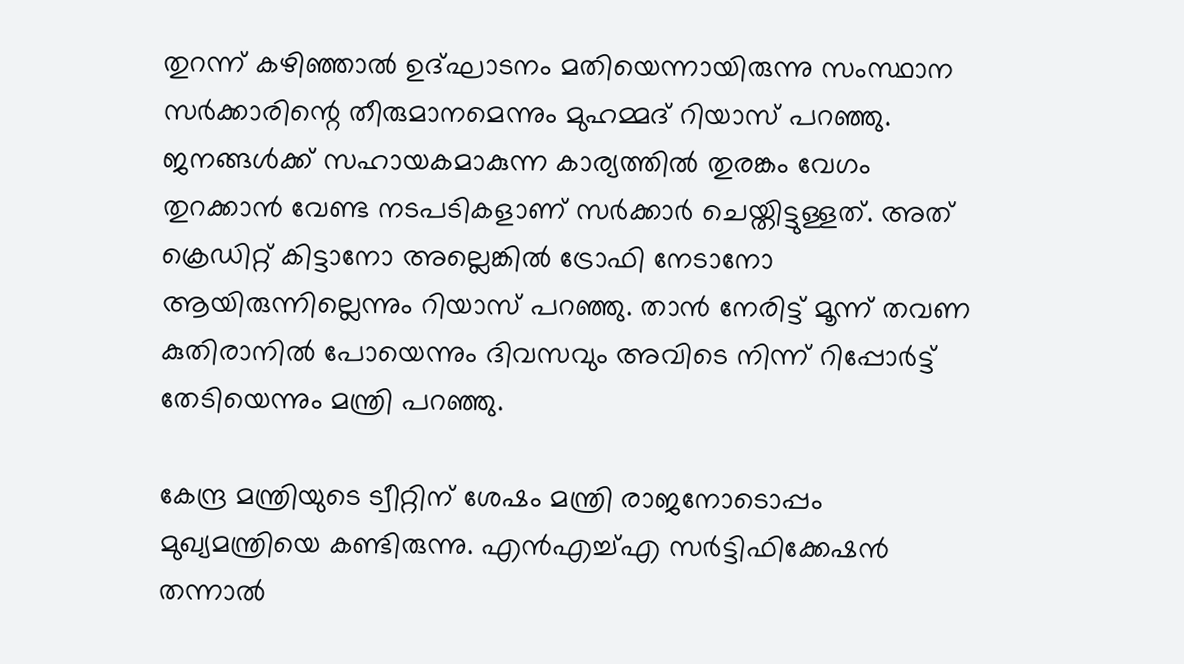തുറന്ന് കഴിഞ്ഞാൽ ഉദ്ഘാടനം മതിയെന്നായിരുന്നു സംസ്ഥാന സർക്കാരിന്റെ തീരുമാനമെന്നും മുഹമ്മദ് റിയാസ് പറഞ്ഞു. ജനങ്ങള്‍ക്ക് സഹായകമാകുന്ന കാര്യത്തില്‍ തുരങ്കം വേഗം തുറക്കാന്‍ വേണ്ട നടപടികളാണ് സര്‍ക്കാര്‍ ചെയ്തിട്ടുള്ളത്. അത് ക്രെഡിറ്റ് കിട്ടാനോ അല്ലെങ്കില്‍ ട്രോഫി നേടാനോ ആയിരുന്നില്ലെന്നും റിയാസ് പറഞ്ഞു. താന്‍ നേരിട്ട് മൂന്ന് തവണ കുതിരാനില്‍ പോയെന്നും ദിവസവും അവിടെ നിന്ന് റിപ്പോര്‍ട്ട് തേടിയെന്നും മന്ത്രി പറഞ്ഞു.

കേന്ദ്ര മന്ത്രിയുടെ ട്വീറ്റിന് ശേഷം മന്ത്രി രാജനോടൊപ്പം മുഖ്യമന്ത്രിയെ കണ്ടിരുന്നു. എൻഎച്ച്എ സർട്ടിഫിക്കേഷൻ തന്നാൽ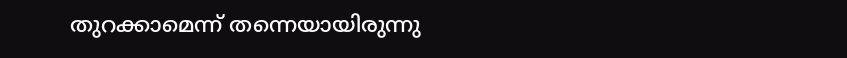തുറക്കാമെന്ന് തന്നെയായിരുന്നു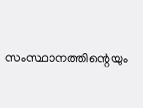സംസ്ഥാനത്തിന്റെയും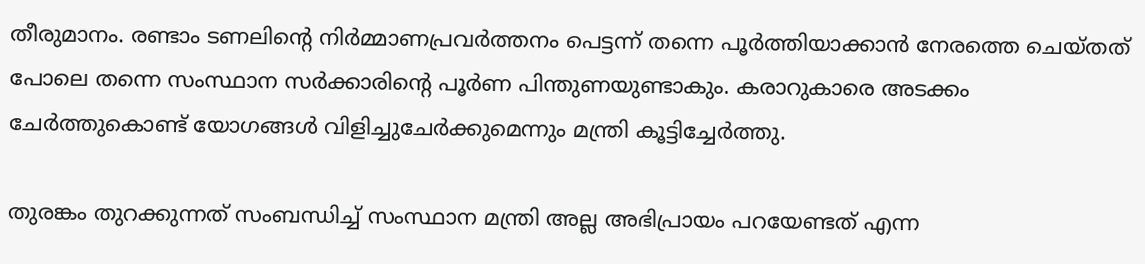തീരുമാനം. രണ്ടാം ടണലിന്റെ നിർമ്മാണപ്രവർത്തനം പെട്ടന്ന് തന്നെ പൂർത്തിയാക്കാൻ നേരത്തെ ചെയ്തത് പോലെ തന്നെ സംസ്ഥാന സർക്കാരിന്റെ പൂർണ പിന്തുണയുണ്ടാകും. കരാറുകാരെ അടക്കം ചേർത്തുകൊണ്ട് യോഗങ്ങൾ വിളിച്ചുചേർക്കുമെന്നും മന്ത്രി കൂട്ടിച്ചേർത്തു.

തുരങ്കം തുറക്കുന്നത് സംബന്ധിച്ച് സംസ്ഥാന മന്ത്രി അല്ല അഭിപ്രായം പറയേണ്ടത് എന്ന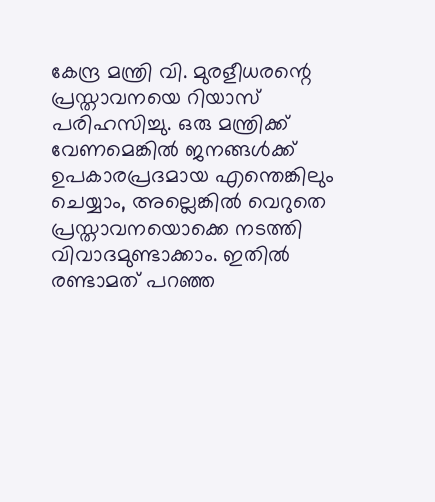കേന്ദ്ര മന്ത്രി വി. മുരളീധരന്റെ പ്രസ്താവനയെ റിയാസ് പരിഹസിച്ചു. ഒരു മന്ത്രിക്ക് വേണമെങ്കില്‍ ജനങ്ങള്‍ക്ക് ഉപകാരപ്രദമായ എന്തെങ്കിലും ചെയ്യാം, അല്ലെങ്കില്‍ വെറുതെ പ്രസ്താവനയൊക്കെ നടത്തി വിവാദമുണ്ടാക്കാം. ഇതില്‍ രണ്ടാമത് പറഞ്ഞ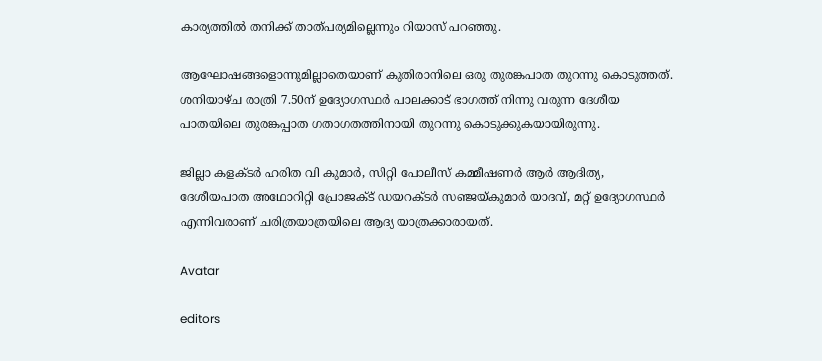കാര്യത്തില്‍ തനിക്ക് താത്പര്യമില്ലെന്നും റിയാസ് പറഞ്ഞു.

ആഘോഷങ്ങളൊന്നുമില്ലാതെയാണ് കുതിരാനിലെ ഒരു തുരങ്കപാത തുറന്നു കൊടുത്തത്. ശനിയാഴ്ച രാത്രി 7.50ന് ഉദ്യോഗസ്ഥർ പാലക്കാട് ഭാഗത്ത് നിന്നു വരുന്ന ദേശീയ പാതയിലെ തുരങ്കപ്പാത ഗതാഗതത്തിനായി തുറന്നു കൊടുക്കുകയായിരുന്നു.

ജില്ലാ കളക്ടർ ഹരിത വി കുമാർ, സിറ്റി പോലീസ് കമ്മീഷണർ ആർ ആദിത്യ, ദേശീയപാത അഥോറിറ്റി പ്രോജക്ട് ഡയറക്ടർ സഞ്ജയ്കുമാർ യാദവ്, മറ്റ് ഉദ്യോഗസ്ഥർ എന്നിവരാണ് ചരിത്രയാത്രയിലെ ആദ്യ യാത്രക്കാരായത്.

Avatar

editors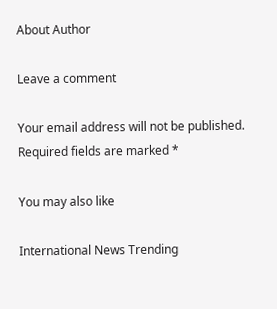About Author

Leave a comment

Your email address will not be published. Required fields are marked *

You may also like

International News Trending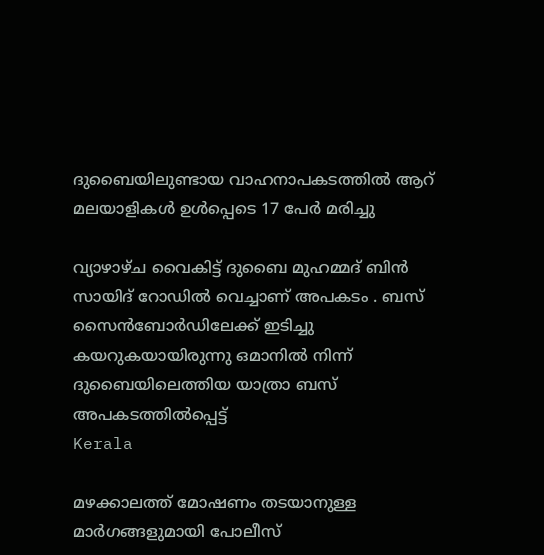ദുബൈയിലുണ്ടായ വാഹനാപകടത്തില്‍ ആറ് മലയാളികള്‍ ഉള്‍പ്പെടെ 17 പേര്‍ മരിച്ചു

വ്യാഴാഴ്ച വൈകിട്ട് ദുബൈ മുഹമ്മദ് ബിൻ സായിദ് റോഡിൽ വെച്ചാണ് അപകടം . ബസ് സൈൻബോർഡിലേക്ക് ഇടിച്ചു കയറുകയായിരുന്നു ഒമാനിൽ നിന്ന് ദുബൈയിലെത്തിയ യാത്രാ ബസ് അപകടത്തിൽപ്പെട്ട്
Kerala

മഴക്കാലത്ത് മോഷണം തടയാനുള്ള മാര്‍ഗങ്ങളുമായി പോലീസ്‌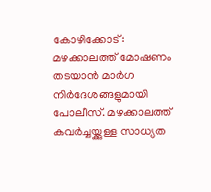കോഴിക്കോട്: മഴക്കാലത്ത് മോഷണം തടയാന്‍ മാര്‍ഗ നിര്‍ദേശങ്ങളുമായി പോലീസ്. മഴക്കാലത്ത് കവര്‍ച്ചയ്ക്കുള്ള സാധ്യത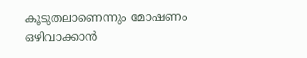കൂടുതലാണെന്നും മോഷണം ഒഴിവാക്കാന്‍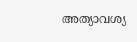അത്യാവശ്യ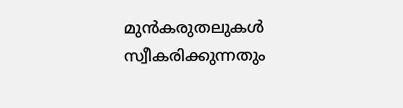മുന്‍കരുതലുകള്‍ സ്വീകരിക്കുന്നതും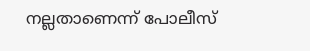നല്ലതാണെന്ന് പോലീസ്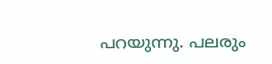പറയുന്നു. പലരും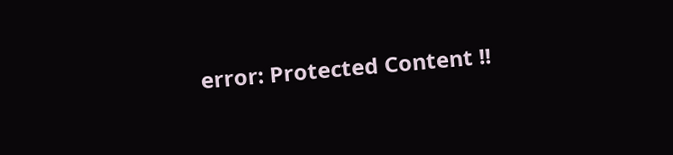error: Protected Content !!